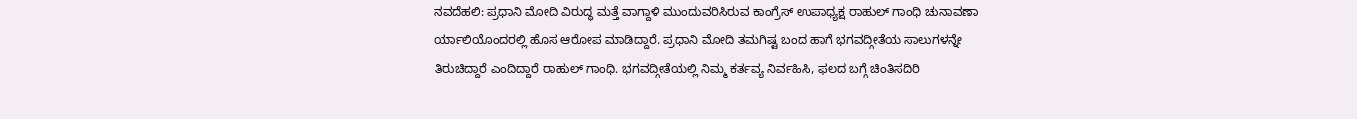ನವದೆಹಲಿ: ಪ್ರಧಾನಿ ಮೋದಿ ವಿರುದ್ಧ ಮತ್ತೆ ವಾಗ್ದಾಳಿ ಮುಂದುವರಿಸಿರುವ ಕಾಂಗ್ರೆಸ್ ಉಪಾಧ್ಯಕ್ಷ ರಾಹುಲ್ ಗಾಂಧಿ ಚುನಾವಣಾ ರ್ಯಾಲಿಯೊಂದರಲ್ಲಿ ಹೊಸ ಆರೋಪ ಮಾಡಿದ್ದಾರೆ. ಪ್ರಧಾನಿ ಮೋದಿ ತಮಗಿಷ್ಟ ಬಂದ ಹಾಗೆ ಭಗವದ್ಗೀತೆಯ ಸಾಲುಗಳನ್ನೇ ತಿರುಚಿದ್ದಾರೆ ಎಂದಿದ್ದಾರೆ ರಾಹುಲ್ ಗಾಂಧಿ. ಭಗವದ್ಗೀತೆಯಲ್ಲಿ ನಿಮ್ಮ ಕರ್ತವ್ಯ ನಿರ್ವಹಿಸಿ, ಫಲದ ಬಗ್ಗೆ ಚಿಂತಿಸದಿರಿ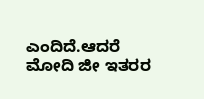ಎಂದಿದೆ.ಆದರೆ ಮೋದಿ ಜೀ ಇತರರ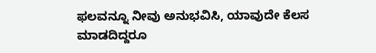ಫಲವನ್ನೂ ನೀವು ಅನುಭವಿಸಿ, ಯಾವುದೇ ಕೆಲಸ ಮಾಡದಿದ್ದರೂ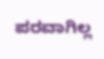ಪರವಾಗಿಲ್ಲ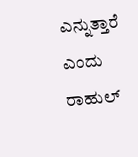ಎನ್ನುತ್ತಾರೆ ಎಂದು ರಾಹುಲ್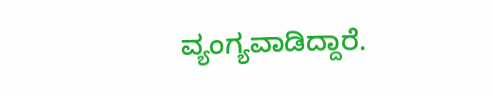ವ್ಯಂಗ್ಯವಾಡಿದ್ದಾರೆ.